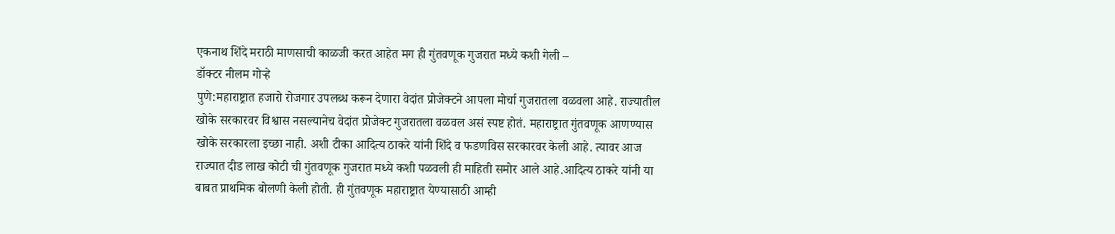एकनाथ शिंदे मराठी माणसाची काळजी करत आहेत मग ही गुंतवणूक गुजरात मध्ये कशी गेली –
डॉक्टर नीलम गोऱ्हे
पुणे:महाराष्ट्रात हजारो रोजगार उपलब्ध करून देणारा वेदांत प्रोजेक्टने आपला मोर्चा गुजरातला वळवला आहे. राज्यातील खोके सरकारवर विश्वास नसल्यानेच वेदांत प्रोजेक्ट गुजरातला वळवल असं स्पष्ट होतं. महाराष्ट्रात गुंतवणूक आणण्यास खोके सरकारला इच्छा नाही. अशी टीका आदित्य ठाकरे यांनी शिंदे व फडणविस सरकारवर केली आहे. त्यावर आज राज्यात दीड लाख कोटी ची गुंतवणूक गुजरात मध्ये कशी पळवली ही माहिती समोर आले आहे.आदित्य ठाकरे यांनी या बाबत प्राथमिक बोलणी केली होती. ही गुंतवणूक महाराष्ट्रात येण्यासाठी आम्ही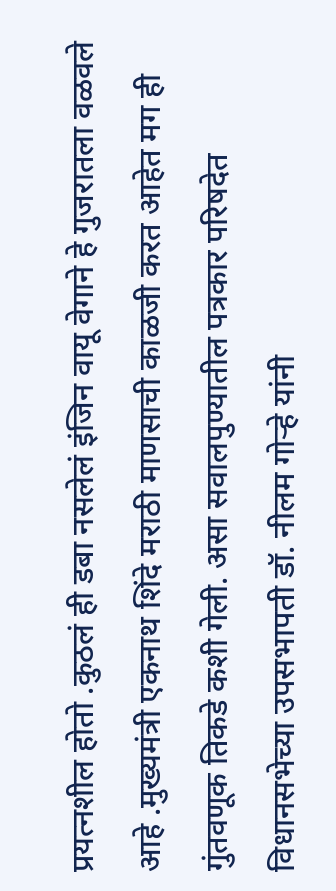प्रयत्नशील होतो .कुठलं ही डबा नसलेलं इंजिन वायू वेगाने हे गुजरातला वळवले आहे .मुख्यमंत्री एकनाथ शिंदे मराठी माणसाची काळजी करत आहेत मग ही गुंतवणूक तिकडे कशी गेली. असा सवालपुण्यातील पत्रकार परिषदेत विधानसभेच्या उपसभापती डॉ. नीलम गोऱ्हे यांनी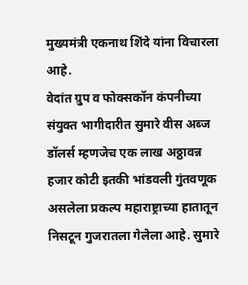मुख्यमंत्री एकनाथ शिंदे यांना विचारला आहे.
वेदांत ग्रुप व फोक्सकॉन कंपनीच्या संयुक्त भागीदारीत सुमारे वीस अब्ज डॉलर्स म्हणजेच एक लाख अठ्ठावन्न हजार कोटी इतकी भांडवली गुंतवणूक असलेला प्रकल्प महाराष्ट्राच्या हातातून निसटून गुजरातला गेलेला आहे. सुमारे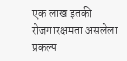एक लाख इतकी रोजगारक्षमता असलेला प्रकल्प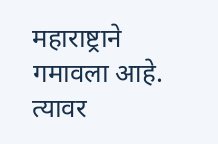महाराष्ट्राने गमावला आहे. त्यावर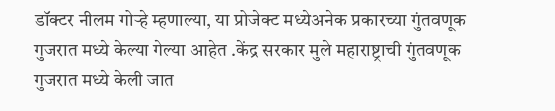डॉक्टर नीलम गोऱ्हे म्हणाल्या, या प्रोजेक्ट मध्येअनेक प्रकारच्या गुंतवणूक गुजरात मध्ये केल्या गेल्या आहेत .केंद्र सरकार मुले महाराष्ट्राची गुंतवणूक गुजरात मध्ये केली जात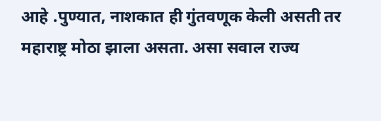आहे .पुण्यात, नाशकात ही गुंतवणूक केली असती तर महाराष्ट्र मोठा झाला असता. असा सवाल राज्य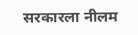सरकारला नीलम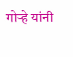गोऱ्हे यांनी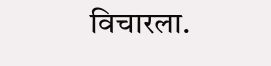विचारला.